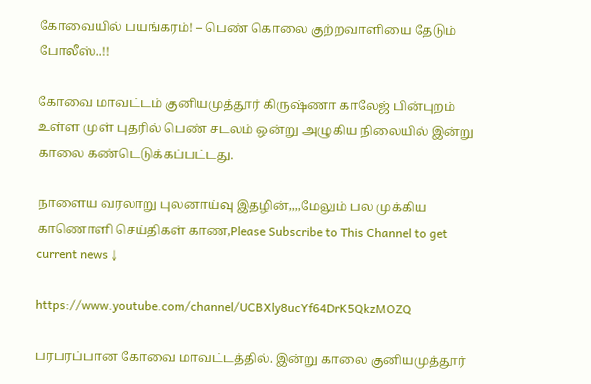கோவையில் பயங்கரம்! – பெண் கொலை குற்றவாளியை தேடும் போலீஸ்..!!

கோவை மாவட்டம் குனியமுத்தூர் கிருஷ்ணா காலேஜ் பின்புறம் உள்ள முள் புதரில் பெண் சடலம் ஒன்று அழுகிய நிலையில் இன்று காலை கண்டெடுக்கப்பட்டது.

நாளைய வரலாறு புலனாய்வு இதழின்,,,,மேலும் பல முக்கிய காணொளி செய்திகள் காண,Please Subscribe to This Channel to get current news ↓

https://www.youtube.com/channel/UCBXly8ucYf64DrK5QkzMOZQ

பரபரப்பான கோவை மாவட்டத்தில். இன்று காலை குனியமுத்தூர்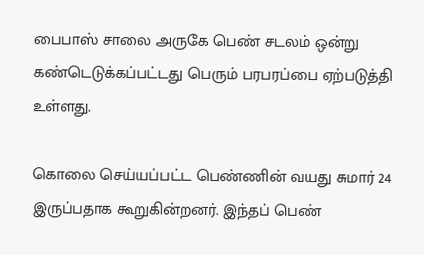பைபாஸ் சாலை அருகே பெண் சடலம் ஒன்று கண்டெடுக்கப்பட்டது பெரும் பரபரப்பை ஏற்படுத்தி உள்ளது.

கொலை செய்யப்பட்ட பெண்ணின் வயது சுமார் 24 இருப்பதாக கூறுகின்றனர். இந்தப் பெண்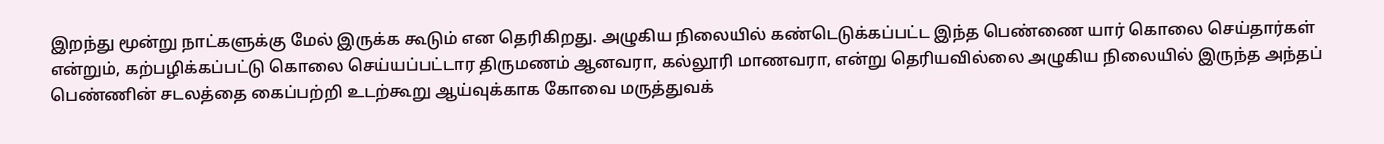இறந்து மூன்று நாட்களுக்கு மேல் இருக்க கூடும் என தெரிகிறது. அழுகிய நிலையில் கண்டெடுக்கப்பட்ட இந்த பெண்ணை யார் கொலை செய்தார்கள் என்றும், கற்பழிக்கப்பட்டு கொலை செய்யப்பட்டார திருமணம் ஆனவரா, கல்லூரி மாணவரா, என்று தெரியவில்லை அழுகிய நிலையில் இருந்த அந்தப் பெண்ணின் சடலத்தை கைப்பற்றி உடற்கூறு ஆய்வுக்காக கோவை மருத்துவக்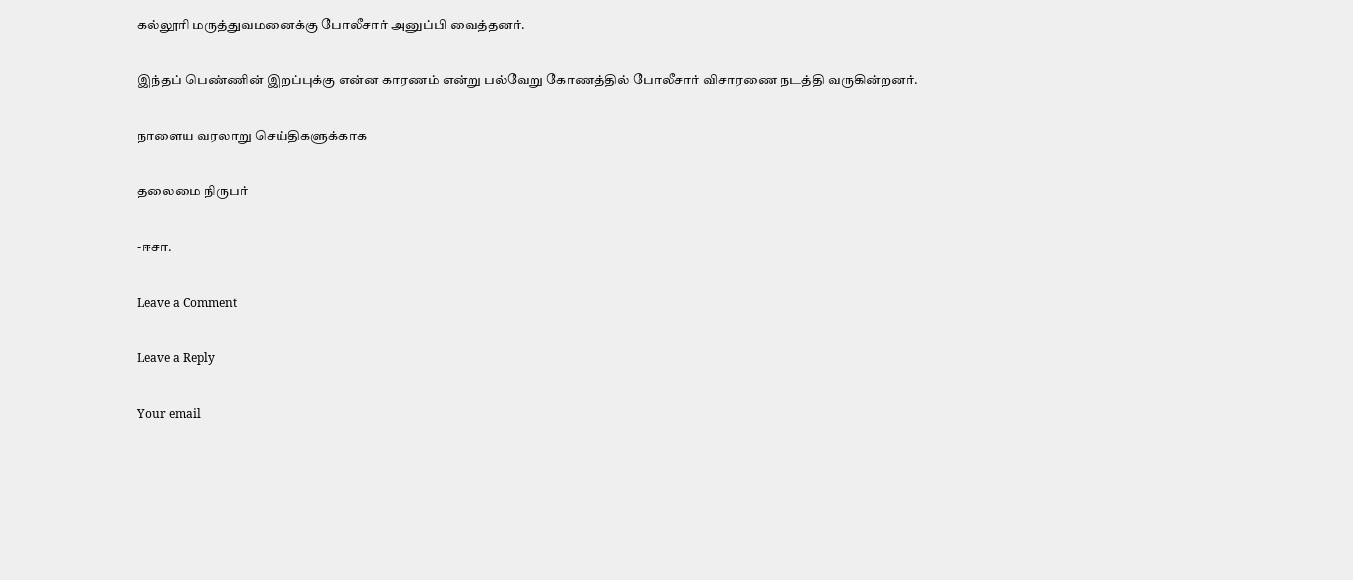கல்லூரி மருத்துவமனைக்கு போலீசார் அனுப்பி வைத்தனர்.

இந்தப் பெண்ணின் இறப்புக்கு என்ன காரணம் என்று பல்வேறு கோணத்தில் போலீசார் விசாரணை நடத்தி வருகின்றனர்.

நாளைய வரலாறு செய்திகளுக்காக

தலைமை நிருபர்

-ஈசா.

Leave a Comment

Leave a Reply

Your email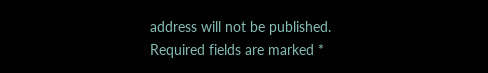address will not be published. Required fields are marked *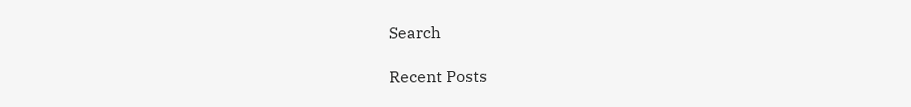Search

Recent Posts